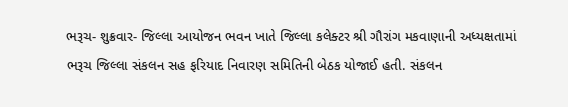ભરૂચ- શુક્રવાર- જિલ્લા આયોજન ભવન ખાતે જિલ્લા કલેક્ટર શ્રી ગૌરાંગ મકવાણાની અધ્યક્ષતામાં ભરૂચ જિલ્લા સંકલન સહ ફરિયાદ નિવારણ સમિતિની બેઠક યોજાઈ હતી. સંકલન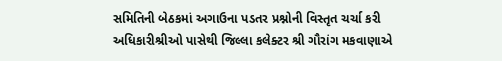સમિતિની બેઠકમાં અગાઉના પડતર પ્રશ્નોની વિસ્તૃત ચર્ચા કરી અધિકારીશ્રીઓ પાસેથી જિલ્લા કલેક્ટર શ્રી ગૌરાંગ મકવાણાએ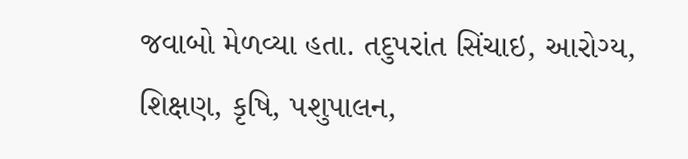જવાબો મેળવ્યા હતા. તદુપરાંત સિંચાઇ, આરોગ્ય, શિક્ષણ, કૃષિ, પશુપાલન,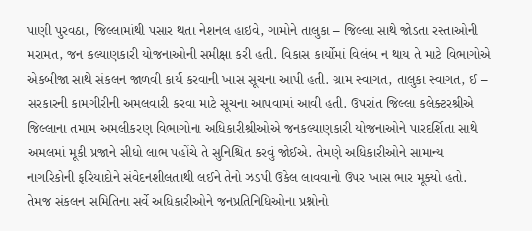પાણી પુરવઠા, જિલ્લામાંથી પસાર થતા નેશનલ હાઇવે, ગામોને તાલુકા – જિલ્લા સાથે જોડતા રસ્તાઓની મરામત, જન કલ્યાણકારી યોજનાઓની સમીક્ષા કરી હતી. વિકાસ કાર્યોમાં વિલંબ ન થાય તે માટે વિભાગોએ એકબીજા સાથે સંકલન જાળવી કાર્ય કરવાની ખાસ સૂચના આપી હતી. ગ્રામ સ્વાગત, તાલુકા સ્વાગત, ઈ – સરકારની કામગીરીની અમલવારી કરવા માટે સૂચના આપવામાં આવી હતી. ઉપરાંત જિલ્લા કલેક્ટરશ્રીએ જિલ્લાના તમામ અમલીકરણ વિભાગોના અધિકારીશ્રીઓએ જનકલ્યાણકારી યોજનાઓને પારદર્શિતા સાથે અમલમાં મૂકી પ્રજાને સીધો લાભ પહોંચે તે સુનિશ્ચિત કરવું જોઈએ. તેમણે અધિકારીઓને સામાન્ય નાગરિકોની ફરિયાદોને સંવેદનશીલતાથી લઈને તેનો ઝડપી ઉકેલ લાવવાનો ઉપર ખાસ ભાર મૂક્યો હતો. તેમજ સંકલન સમિતિના સર્વે અધિકારીઓને જનપ્રતિનિધિઓના પ્રશ્નોનો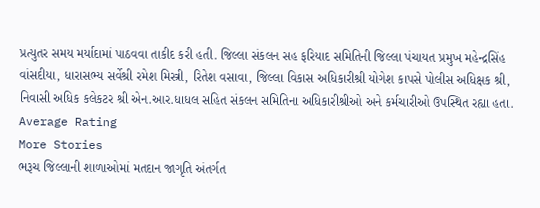પ્રત્યુતર સમય મર્યાદામાં પાઠવવા તાકીદ કરી હતી. જિલ્લા સંકલન સહ ફરિયાદ સમિતિની જિલ્લા પંચાયત પ્રમુખ મહેન્દ્રસિંહ વાંસદીયા, ધારાસભ્ય સર્વેશ્રી રમેશ મિસ્ત્રી, રિતેશ વસાવા, જિલ્લા વિકાસ અધિકારીશ્રી યોગેશ કાપસે પોલીસ અધિક્ષક શ્રી, નિવાસી અધિક કલેકટર શ્રી એન.આર.ધાધલ સહિત સંકલન સમિતિના અધિકારીશ્રીઓ અને કર્મચારીઓ ઉપસ્થિત રહ્યા હતા.
Average Rating
More Stories
ભરૂચ જિલ્લાની શાળાઓમાં મતદાન જાગૃતિ અંતર્ગત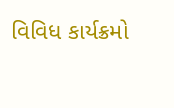વિવિધ કાર્યક્રમો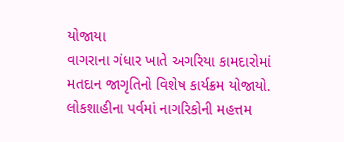યોજાયા
વાગરાના ગંધાર ખાતે અગરિયા કામદારોમાં મતદાન જાગૃતિનો વિશેષ કાર્યક્રમ યોજાયો.
લોકશાહીના પર્વમાં નાગરિકોની મહત્તમ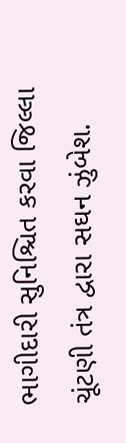ભાગીદારી સુનિશ્ચિત કરવા જિલ્લા ચૂંટણી તંત્ર દ્વારા સઘન ઝુંબેશ.